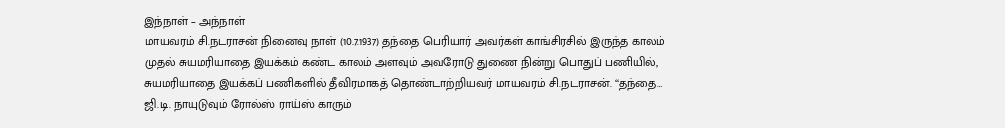இந்நாள் – அந்நாள்
மாயவரம் சி.நடராசன் நினைவு நாள் (10.7.1937) தந்தை பெரியார் அவர்கள் காங்சிரசில் இருந்த காலம் முதல் சுயமரியாதை இயக்கம் கண்ட காலம் அளவும் அவரோடு துணை நின்று பொதுப் பணியில், சுயமரியாதை இயக்கப் பணிகளில் தீவிரமாகத் தொண்டாற்றியவர் மாயவரம் சி.நடராசன். ‘‘தந்தை…
ஜி.டி. நாயுடுவும் ரோல்ஸ் ராய்ஸ் காரும்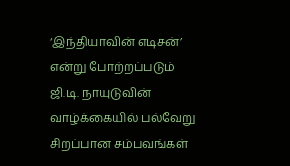‘இந்தியாவின் எடிசன்’ என்று போற்றப்படும் ஜி.டி. நாயுடுவின் வாழ்க்கையில் பல்வேறு சிறப்பான சம்பவங்கள்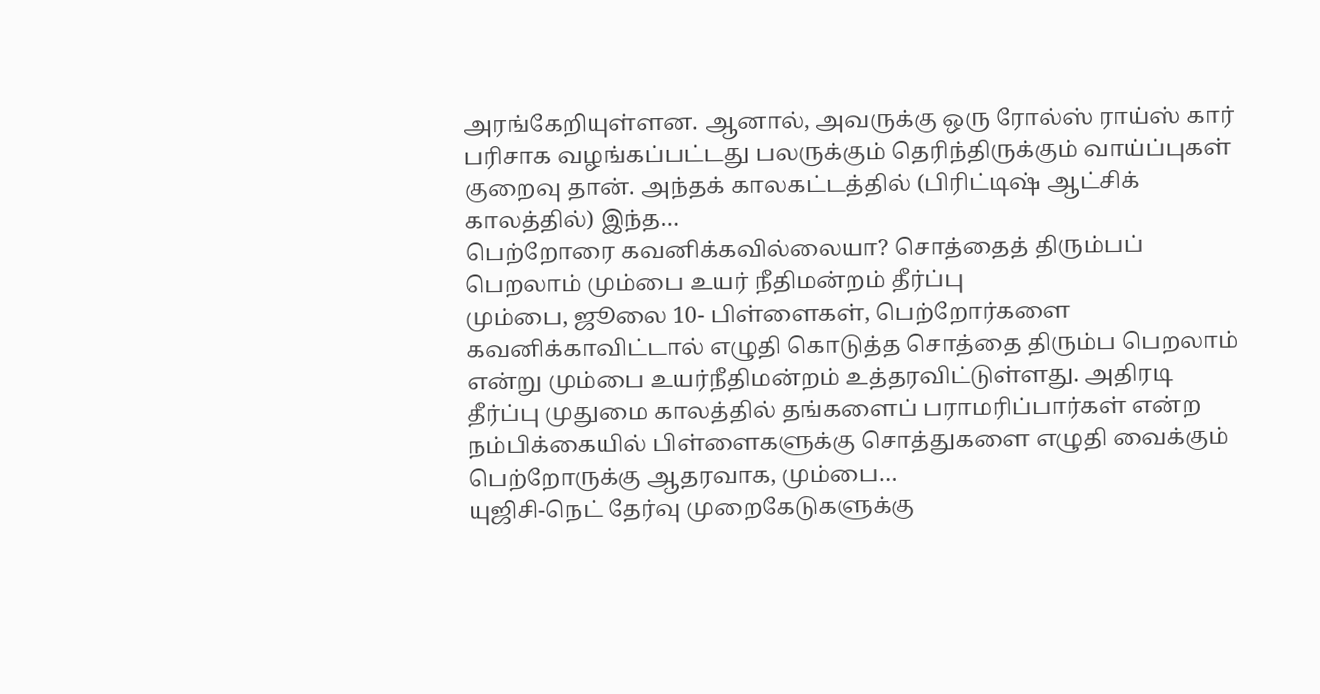அரங்கேறியுள்ளன. ஆனால், அவருக்கு ஒரு ரோல்ஸ் ராய்ஸ் கார் பரிசாக வழங்கப்பட்டது பலருக்கும் தெரிந்திருக்கும் வாய்ப்புகள் குறைவு தான். அந்தக் காலகட்டத்தில் (பிரிட்டிஷ் ஆட்சிக் காலத்தில்) இந்த…
பெற்றோரை கவனிக்கவில்லையா? சொத்தைத் திரும்பப் பெறலாம் மும்பை உயர் நீதிமன்றம் தீர்ப்பு
மும்பை, ஜூலை 10- பிள்ளைகள், பெற்றோர்களை கவனிக்காவிட்டால் எழுதி கொடுத்த சொத்தை திரும்ப பெறலாம் என்று மும்பை உயர்நீதிமன்றம் உத்தரவிட்டுள்ளது. அதிரடி தீர்ப்பு முதுமை காலத்தில் தங்களைப் பராமரிப்பார்கள் என்ற நம்பிக்கையில் பிள்ளைகளுக்கு சொத்துகளை எழுதி வைக்கும் பெற்றோருக்கு ஆதரவாக, மும்பை…
யுஜிசி-நெட் தேர்வு முறைகேடுகளுக்கு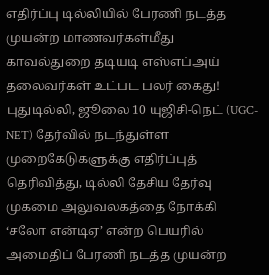எதிர்ப்பு டில்லியில் பேரணி நடத்த முயன்ற மாணவர்கள்மீது காவல்துறை தடியடி எஸ்எப்அய் தலைவர்கள் உட்பட பலர் கைது!
புதுடில்லி, ஜூலை 10 யுஜிசி-நெட் (UGC-NET) தேர்வில் நடந்துள்ள முறைகேடுகளுக்கு எதிர்ப்புத் தெரிவித்து, டில்லி தேசிய தேர்வு முகமை அலுவலகத்தை நோக்கி ‘சலோ என்டிஏ’ என்ற பெயரில் அமைதிப் பேரணி நடத்த முயன்ற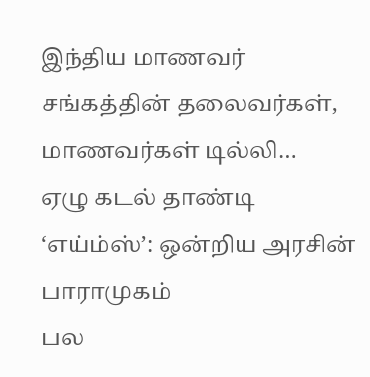இந்திய மாணவர் சங்கத்தின் தலைவர்கள், மாணவர்கள் டில்லி…
ஏழு கடல் தாண்டி ‘எய்ம்ஸ்’: ஒன்றிய அரசின் பாராமுகம்
பல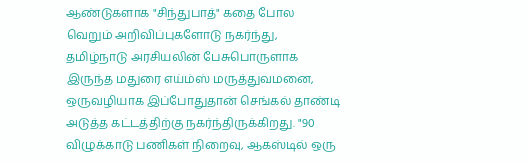ஆண்டுகளாக "சிந்துபாத்" கதை போல வெறும் அறிவிப்புகளோடு நகர்ந்து, தமிழ்நாடு அரசியலின் பேசுபொருளாக இருந்த மதுரை எய்ம்ஸ் மருத்துவமனை, ஒருவழியாக இப்போதுதான் செங்கல் தாண்டி அடுத்த கட்டத்திற்கு நகர்ந்திருக்கிறது. "90 விழுக்காடு பணிகள் நிறைவு, ஆகஸ்டில் ஒரு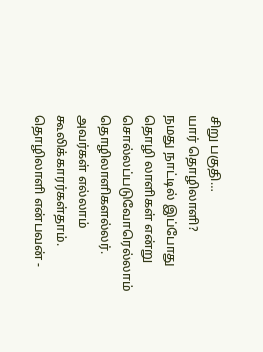சிறு பகுதி…
யார் தொழிலாளி?
நமது நாட்டில் இப்போது தொழி லாளிகள் என்று சொல்லப்படுவோரெல்லாம் தொழிலாளிகளல்லர். அவர்கள் எல்லாம் கூலிக்காரர்கள்தாம். தொழிலாளி என்பவன் -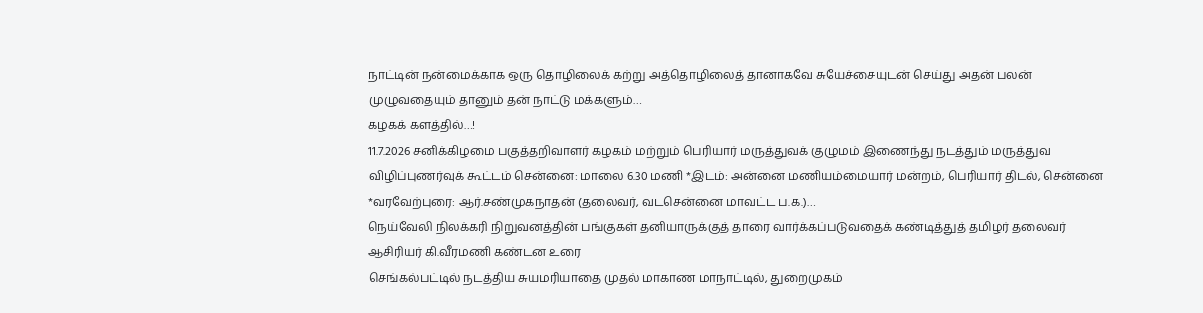நாட்டின் நன்மைக்காக ஒரு தொழிலைக் கற்று அத்தொழிலைத் தானாகவே சுயேச்சையுடன் செய்து அதன் பலன் முழுவதையும் தானும் தன் நாட்டு மக்களும்…
கழகக் களத்தில்…!
11.7.2026 சனிக்கிழமை பகுத்தறிவாளர் கழகம் மற்றும் பெரியார் மருத்துவக் குழுமம் இணைந்து நடத்தும் மருத்துவ விழிப்புணர்வுக் கூட்டம் சென்னை: மாலை 6.30 மணி *இடம்: அன்னை மணியம்மையார் மன்றம், பெரியார் திடல், சென்னை *வரவேற்புரை: ஆர்.சண்முகநாதன் (தலைவர், வடசென்னை மாவட்ட ப.க.)…
நெய்வேலி நிலக்கரி நிறுவனத்தின் பங்குகள் தனியாருக்குத் தாரை வார்க்கப்படுவதைக் கண்டித்துத் தமிழர் தலைவர் ஆசிரியர் கி.வீரமணி கண்டன உரை
செங்கல்பட்டில் நடத்திய சுயமரியாதை முதல் மாகாண மாநாட்டில், துறைமுகம்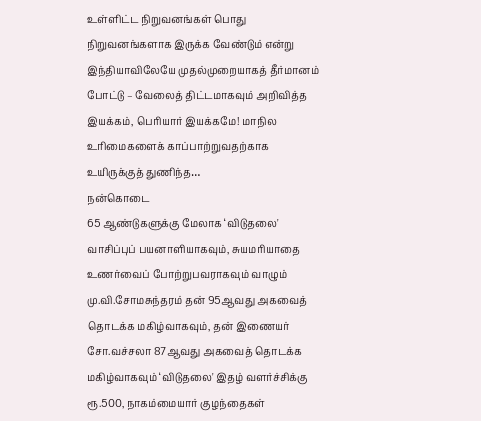உள்ளிட்ட நிறுவனங்கள் பொது நிறுவனங்களாக இருக்க வேண்டும் என்று இந்தியாவிலேயே முதல்முறையாகத் தீர்மானம் போட்டு – வேலைத் திட்டமாகவும் அறிவித்த இயக்கம், பெரியார் இயக்கமே! மாநில உரிமைகளைக் காப்பாற்றுவதற்காக உயிருக்குத் துணிந்த…
நன்கொடை
65 ஆண்டுகளுக்கு மேலாக ‘விடுதலை' வாசிப்புப் பயனாளியாகவும், சுயமரியாதை உணர்வைப் போற்றுபவராகவும் வாழும் மு.வி.சோமசுந்தரம் தன் 95ஆவது அகவைத் தொடக்க மகிழ்வாகவும், தன் இணையர் சோ.வச்சலா 87ஆவது அகவைத் தொடக்க மகிழ்வாகவும் ‘விடுதலை' இதழ் வளர்ச்சிக்கு ரூ.500, நாகம்மையார் குழந்தைகள்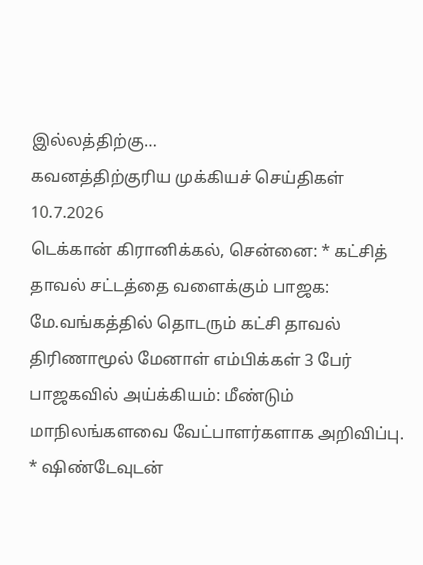இல்லத்திற்கு…
கவனத்திற்குரிய முக்கியச் செய்திகள் 10.7.2026
டெக்கான் கிரானிக்கல், சென்னை: * கட்சித் தாவல் சட்டத்தை வளைக்கும் பாஜக: மே.வங்கத்தில் தொடரும் கட்சி தாவல் திரிணாமூல் மேனாள் எம்பிக்கள் 3 பேர் பாஜகவில் அய்க்கியம்: மீண்டும் மாநிலங்களவை வேட்பாளர்களாக அறிவிப்பு. * ஷிண்டேவுடன்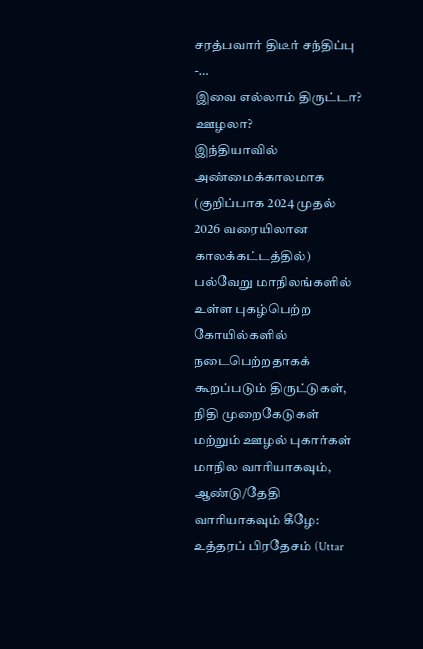சரத்பவார் திடீர் சந்திப்பு -…
இவை எல்லாம் திருட்டா? ஊழலா?
இந்தியாவில் அண்மைக்காலமாக (குறிப்பாக 2024 முதல் 2026 வரையிலான காலக்கட்டத்தில்) பல்வேறு மாநிலங்களில் உள்ள புகழ்பெற்ற கோயில்களில் நடைபெற்றதாகக் கூறப்படும் திருட்டுகள், நிதி முறைகேடுகள் மற்றும் ஊழல் புகார்கள் மாநில வாரியாகவும், ஆண்டு/தேதி வாரியாகவும் கீழே: உத்தரப் பிரதேசம் (Uttar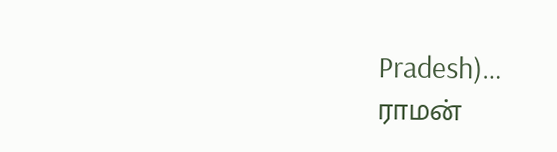Pradesh)…
ராமன்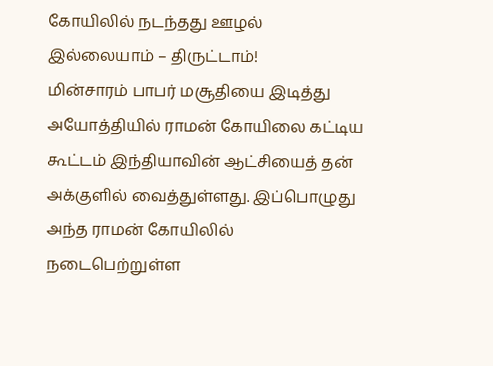கோயிலில் நடந்தது ஊழல் இல்லையாம் – திருட்டாம்!
மின்சாரம் பாபர் மசூதியை இடித்து அயோத்தியில் ராமன் கோயிலை கட்டிய கூட்டம் இந்தியாவின் ஆட்சியைத் தன் அக்குளில் வைத்துள்ளது. இப்பொழுது அந்த ராமன் கோயிலில் நடைபெற்றுள்ள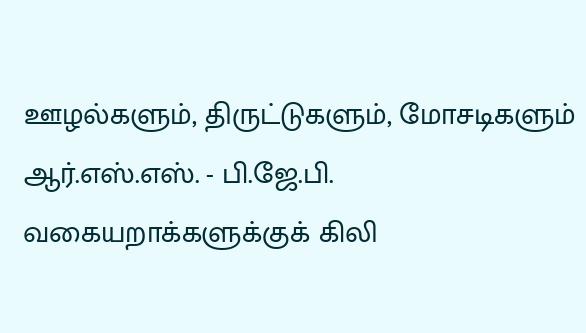ஊழல்களும், திருட்டுகளும், மோசடிகளும் ஆர்.எஸ்.எஸ். - பி.ஜே.பி. வகையறாக்களுக்குக் கிலி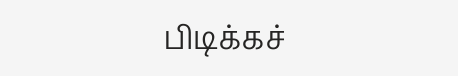பிடிக்கச்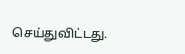செய்துவிட்டது.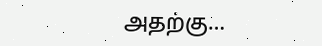அதற்கு…